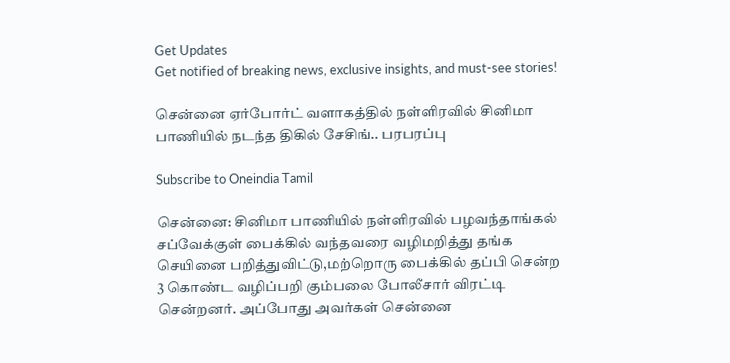Get Updates
Get notified of breaking news, exclusive insights, and must-see stories!

சென்னை ஏர்போர்ட் வளாகத்தில் நள்ளிரவில் சினிமா பாணியில் நடந்த திகில் சேசிங்.. பரபரப்பு

Subscribe to Oneindia Tamil

சென்னை: சினிமா பாணியில் நள்ளிரவில் பழவந்தாங்கல் சப்வேக்குள் பைக்கில் வந்தவரை வழிமறித்து தங்க செயினை பறித்துவிட்டு,மற்றொரு பைக்கில் தப்பி சென்ற 3 கொண்ட வழிப்பறி கும்பலை போலீசார் விரட்டி சென்றனர். அப்போது அவர்கள் சென்னை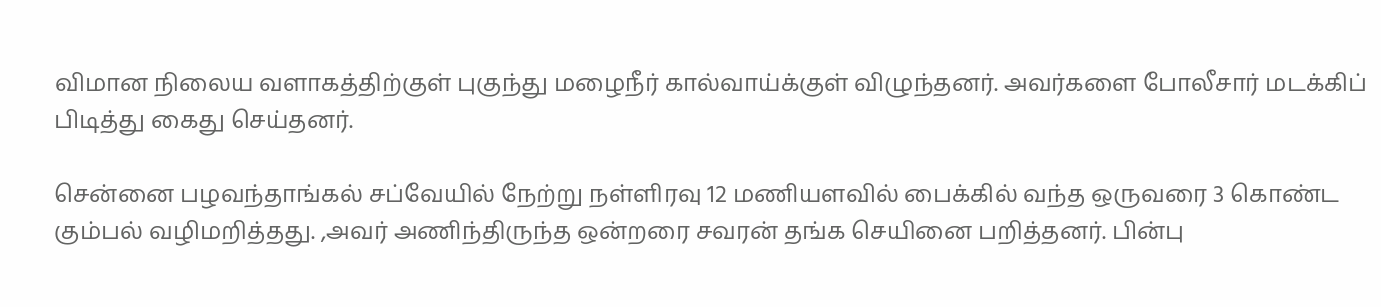விமான நிலைய வளாகத்திற்குள் புகுந்து மழைநீர் கால்வாய்க்குள் விழுந்தனர். அவர்களை போலீசார் மடக்கிப் பிடித்து கைது செய்தனர்.

சென்னை பழவந்தாங்கல் சப்வேயில் நேற்று நள்ளிரவு 12 மணியளவில் பைக்கில் வந்த ஒருவரை 3 கொண்ட கும்பல் வழிமறித்தது. ,அவர் அணிந்திருந்த ஒன்றரை சவரன் தங்க செயினை பறித்தனர். பின்பு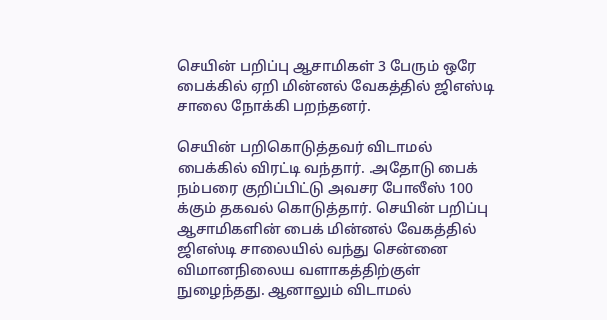செயின் பறிப்பு ஆசாமிகள் 3 பேரும் ஒரே பைக்கில் ஏறி மின்னல் வேகத்தில் ஜிஎஸ்டி சாலை நோக்கி பறந்தனர்.

செயின் பறிகொடுத்தவர் விடாமல் பைக்கில் விரட்டி வந்தார். .அதோடு பைக் நம்பரை குறிப்பிட்டு அவசர போலீஸ் 100 க்கும் தகவல் கொடுத்தார். செயின் பறிப்பு ஆசாமிகளின் பைக் மின்னல் வேகத்தில் ஜிஎஸ்டி சாலையில் வந்து சென்னை விமானநிலைய வளாகத்திற்குள் நுழைந்தது. ஆனாலும் விடாமல்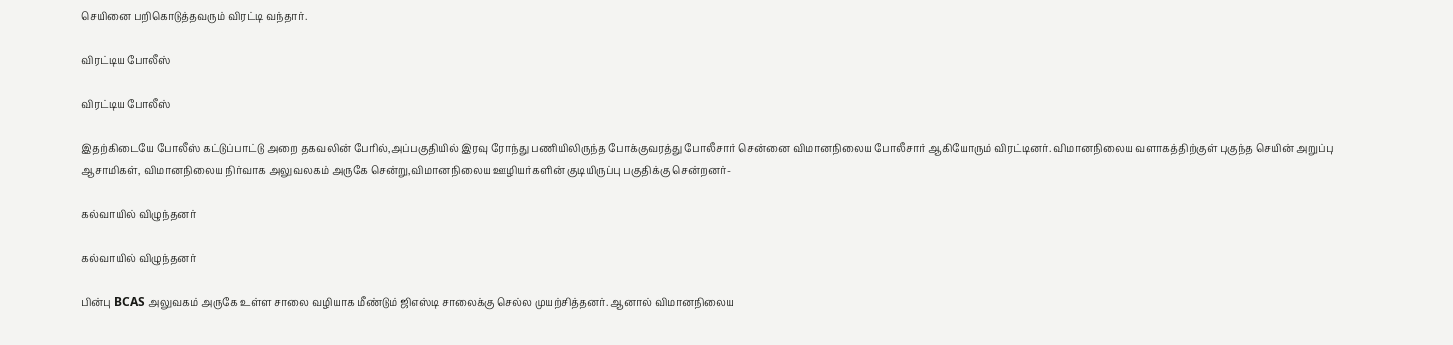செயினை பறிகொடுத்தவரும் விரட்டி வந்தார்.

விரட்டிய போலீஸ்

விரட்டிய போலீஸ்

இதற்கிடையே போலீஸ் கட்டுப்பாட்டு அறை தகவலின் பேரில்,அப்பகுதியில் இரவு ரோந்து பணியிலிருந்த போக்குவரத்து போலீசார் சென்னை விமானநிலைய போலீசார் ஆகியோரும் விரட்டினர். விமானநிலைய வளாகத்திற்குள் புகுந்த செயின் அறுப்பு ஆசாமிகள், விமானநிலைய நிர்வாக அலுவலகம் அருகே சென்று,விமானநிலைய ஊழியர்களின் குடியிருப்பு பகுதிக்கு சென்றனர்-

கல்வாயில் விழுந்தனர்

கல்வாயில் விழுந்தனர்

பின்பு BCAS அலுவகம் அருகே உள்ள சாலை வழியாக மீண்டும் ஜிஎஸ்டி சாலைக்கு செல்ல முயற்சித்தனர். ஆனால் விமானநிலைய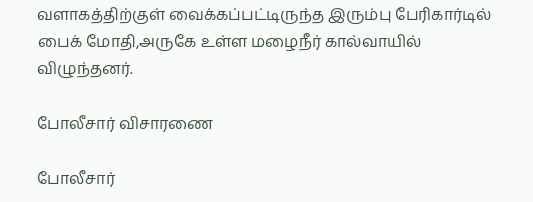வளாகத்திற்குள் வைக்கப்பட்டிருந்த இரும்பு பேரிகார்டில் பைக் மோதி,அருகே உள்ள மழைநீர் கால்வாயில் விழுந்தனர்.

போலீசார் விசாரணை

போலீசார்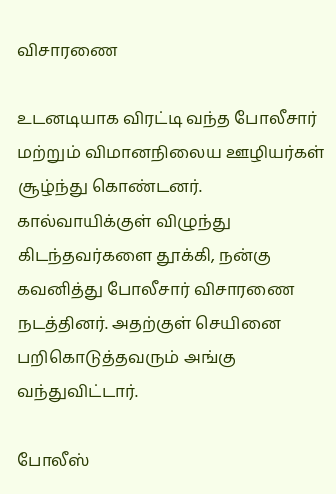விசாரணை

உடனடியாக விரட்டி வந்த போலீசார் மற்றும் விமானநிலைய ஊழியர்கள் சூழ்ந்து கொண்டனர். கால்வாயிக்குள் விழுந்து கிடந்தவர்களை தூக்கி, நன்கு கவனித்து போலீசார் விசாரணை நடத்தினர். அதற்குள் செயினை பறிகொடுத்தவரும் அங்கு வந்துவிட்டார்.

போலீஸ்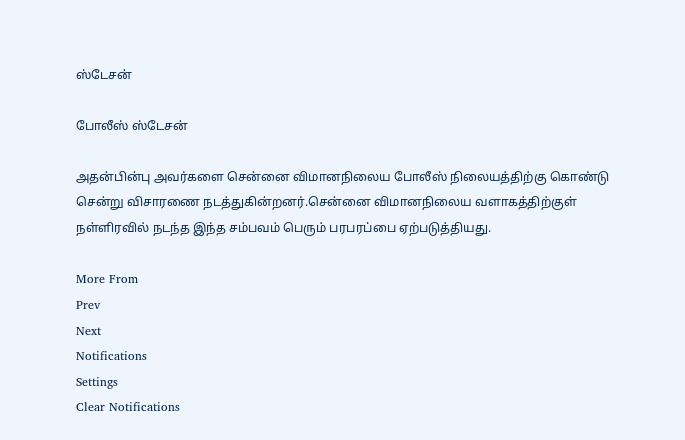ஸ்டேசன்

போலீஸ் ஸ்டேசன்

அதன்பின்பு அவர்களை சென்னை விமானநிலைய போலீஸ் நிலையத்திற்கு கொண்டு சென்று விசாரணை நடத்துகின்றனர்.சென்னை விமானநிலைய வளாகத்திற்குள் நள்ளிரவில் நடந்த இந்த சம்பவம் பெரும் பரபரப்பை ஏற்படுத்தியது.

More From
Prev
Next
Notifications
Settings
Clear Notifications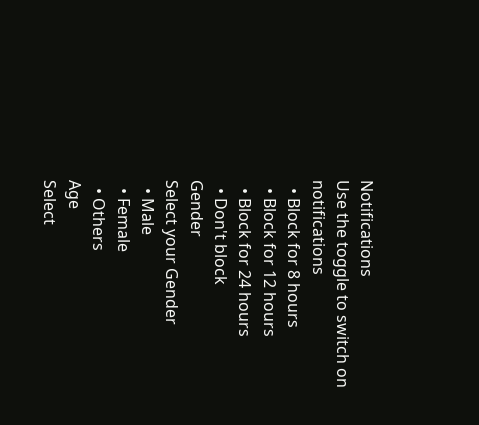Notifications
Use the toggle to switch on notifications
  • Block for 8 hours
  • Block for 12 hours
  • Block for 24 hours
  • Don't block
Gender
Select your Gender
  • Male
  • Female
  • Others
Age
Select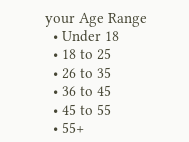your Age Range
  • Under 18
  • 18 to 25
  • 26 to 35
  • 36 to 45
  • 45 to 55
  • 55+